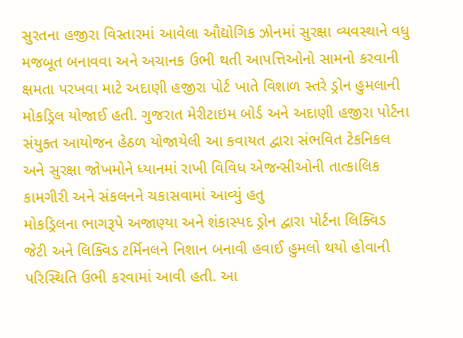સુરતના હજીરા વિસ્તારમાં આવેલા ઔદ્યોગિક ઝોનમાં સુરક્ષા વ્યવસ્થાને વધુ મજબૂત બનાવવા અને અચાનક ઉભી થતી આપત્તિઓનો સામનો કરવાની ક્ષમતા પરખવા માટે અદાણી હજીરા પોર્ટ ખાતે વિશાળ સ્તરે ડ્રોન હુમલાની મોકડ્રિલ યોજાઈ હતી. ગુજરાત મેરીટાઇમ બોર્ડ અને અદાણી હજીરા પોર્ટના સંયુક્ત આયોજન હેઠળ યોજાયેલી આ કવાયત દ્વારા સંભવિત ટેકનિકલ અને સુરક્ષા જોખમોને ધ્યાનમાં રાખી વિવિધ એજન્સીઓની તાત્કાલિક કામગીરી અને સંકલનને ચકાસવામાં આવ્યું હતુ
મોકડ્રિલના ભાગરૂપે અજાણ્યા અને શંકાસ્પદ ડ્રોન દ્વારા પોર્ટના લિક્વિડ જેટી અને લિક્વિડ ટર્મિનલને નિશાન બનાવી હવાઈ હુમલો થયો હોવાની પરિસ્થિતિ ઉભી કરવામાં આવી હતી. આ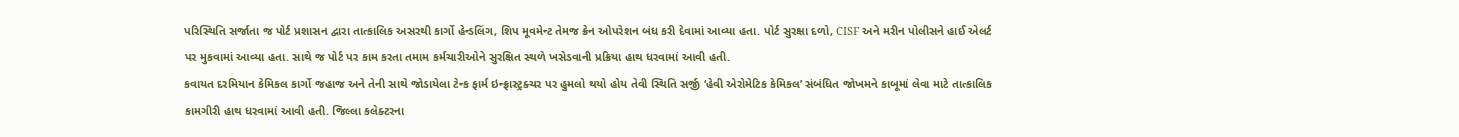પરિસ્થિતિ સર્જાતા જ પોર્ટ પ્રશાસન દ્વારા તાત્કાલિક અસરથી કાર્ગો હેન્ડલિંગ, શિપ મૂવમેન્ટ તેમજ ક્રેન ઓપરેશન બંધ કરી દેવામાં આવ્યા હતા. પોર્ટ સુરક્ષા દળો, CISF અને મરીન પોલીસને હાઈ એલર્ટ પર મુકવામાં આવ્યા હતા. સાથે જ પોર્ટ પર કામ કરતા તમામ કર્મચારીઓને સુરક્ષિત સ્થળે ખસેડવાની પ્રક્રિયા હાથ ધરવામાં આવી હતી.
કવાયત દરમિયાન કેમિકલ કાર્ગો જહાજ અને તેની સાથે જોડાયેલા ટેન્ક ફાર્મ ઇન્ફ્રાસ્ટ્રક્ચર પર હુમલો થયો હોય તેવી સ્થિતિ સર્જી ‘હેવી એરોમેટિક કેમિકલ’ સંબંધિત જોખમને કાબૂમાં લેવા માટે તાત્કાલિક કામગીરી હાથ ધરવામાં આવી હતી. જિલ્લા કલેક્ટરના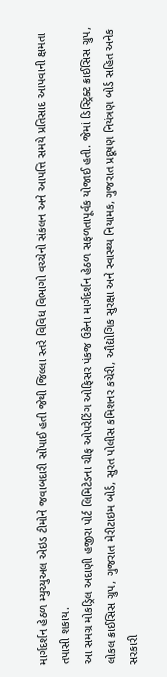માર્ગદર્શન હેઠળ મ્યુચ્યુઅલ એઇડ ટીમોને જવાબદારી સોંપાઈ હતી જેથી જિલ્લા સ્તરે વિવિધ વિભાગો વચ્ચેનો સંકલન અને આપત્તિ સમયે પ્રતિસાદ આપવાની ક્ષમતા તપાસી શકાય.
આ સમગ્ર મોકડ્રિલ અદાણી હજીરા પોર્ટ લિમિટેડના ચીફ ઓપરેટિંગ ઓફિસર પંકજ ઉકેના માર્ગદર્શન હેઠળ સફળતાપૂર્વક યોજાઈ હતી. જેમાં ડિસ્ટ્રિક્ટ ક્રાઈસિસ ગ્રુપ, લોકલ ક્રાઈસિસ ગ્રુપ, ગુજરાત મેરીટાઇમ બોર્ડ, સુરત પોલીસ કમિશનર કચેરી, ઔદ્યોગિક સુરક્ષા અને સ્વાસ્થ્ય નિયામક, ગુજરાત પ્રદૂષણ નિયંત્રણ બોર્ડ સહિત અનેક સરકારી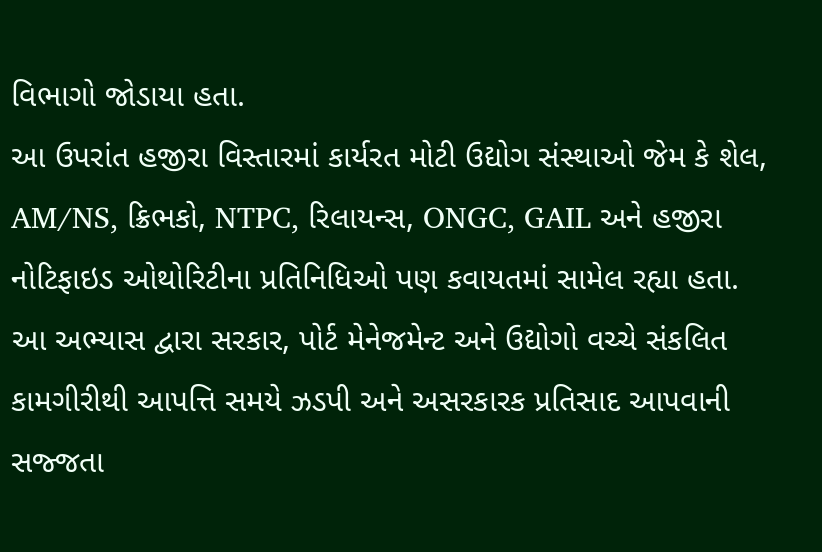વિભાગો જોડાયા હતા.
આ ઉપરાંત હજીરા વિસ્તારમાં કાર્યરત મોટી ઉદ્યોગ સંસ્થાઓ જેમ કે શેલ, AM/NS, ક્રિભકો, NTPC, રિલાયન્સ, ONGC, GAIL અને હજીરા નોટિફાઇડ ઓથોરિટીના પ્રતિનિધિઓ પણ કવાયતમાં સામેલ રહ્યા હતા. આ અભ્યાસ દ્વારા સરકાર, પોર્ટ મેનેજમેન્ટ અને ઉદ્યોગો વચ્ચે સંકલિત કામગીરીથી આપત્તિ સમયે ઝડપી અને અસરકારક પ્રતિસાદ આપવાની સજ્જતા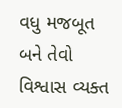વધુ મજબૂત બને તેવો વિશ્વાસ વ્યક્ત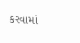કરવામાં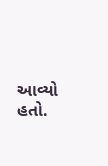આવ્યો હતો.